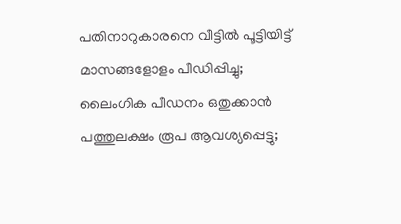പതിനാറുകാരനെ വീട്ടില്‍ പൂട്ടിയിട്ട് മാസങ്ങളോളം പീഡിപ്പിച്ചു; ലൈംഗിക പീഡനം ഒതുക്കാന്‍ പത്തുലക്ഷം രൂപ ആവശ്യപ്പെട്ടു;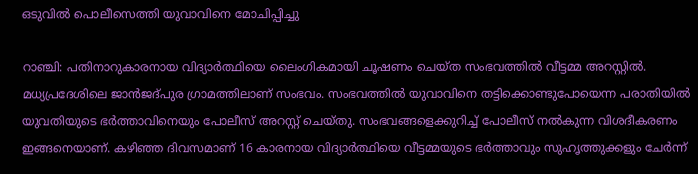ഒടുവില്‍ പൊലീസെത്തി യുവാവിനെ മോചിപ്പിച്ചു

റാഞ്ചി: പതിനാറുകാരനായ വിദ്യാര്‍ത്ഥിയെ ലൈംഗികമായി ചൂഷണം ചെയ്ത സംഭവത്തില്‍ വീട്ടമ്മ അറസ്റ്റില്‍. മധ്യപ്രദേശിലെ ജാന്‍ജദ്പുര ഗ്രാമത്തിലാണ് സംഭവം. സംഭവത്തില്‍ യുവാവിനെ തട്ടിക്കൊണ്ടുപോയെന്ന പരാതിയില്‍ യുവതിയുടെ ഭര്‍ത്താവിനെയും പോലീസ് അറസ്റ്റ് ചെയ്തു. സംഭവങ്ങളെക്കുറിച്ച് പോലീസ് നല്‍കുന്ന വിശദീകരണം ഇങ്ങനെയാണ്. കഴിഞ്ഞ ദിവസമാണ് 16 കാരനായ വിദ്യാര്‍ത്ഥിയെ വീട്ടമ്മയുടെ ഭര്‍ത്താവും സുഹൃത്തുക്കളും ചേര്‍ന്ന്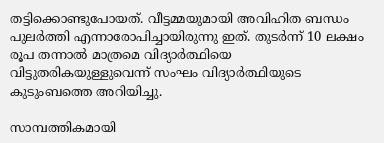തട്ടിക്കൊണ്ടുപോയത്. വീട്ടമ്മയുമായി അവിഹിത ബന്ധം പുലര്‍ത്തി എന്നാരോപിച്ചായിരുന്നു ഇത്. തുടര്‍ന്ന് 10 ലക്ഷം രൂപ തന്നാല്‍ മാത്രമെ വിദ്യാര്‍ത്ഥിയെ വിട്ടുതരികയുള്ളുവെന്ന് സംഘം വിദ്യാര്‍ത്ഥിയുടെ കുടുംബത്തെ അറിയിച്ചു.

സാമ്പത്തികമായി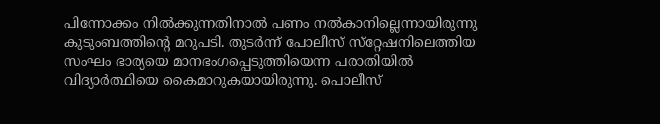പിന്നോക്കം നില്‍ക്കുന്നതിനാല്‍ പണം നല്‍കാനില്ലെന്നായിരുന്നു കുടുംബത്തിന്റെ മറുപടി. തുടര്‍ന്ന് പോലീസ് സ്‌റ്റേഷനിലെത്തിയ സംഘം ഭാര്യയെ മാനഭംഗപ്പെടുത്തിയെന്ന പരാതിയില്‍ വിദ്യാര്‍ത്ഥിയെ കൈമാറുകയായിരുന്നു. പൊലീസ്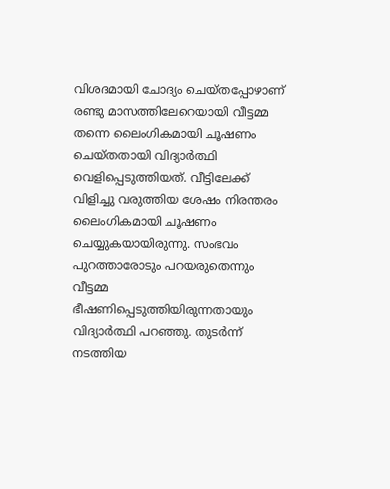വിശദമായി ചോദ്യം ചെയ്തപ്പോഴാണ് രണ്ടു മാസത്തിലേറെയായി വീട്ടമ്മ തന്നെ ലൈംഗികമായി ചൂഷണം ചെയ്തതായി വിദ്യാര്‍ത്ഥി വെളിപ്പെടുത്തിയത്. വീട്ടിലേക്ക് വിളിച്ചു വരുത്തിയ ശേഷം നിരന്തരം ലൈംഗികമായി ചൂഷണം ചെയ്യുകയായിരുന്നു. സംഭവം പുറത്താരോടും പറയരുതെന്നും വീട്ടമ്മ ഭീഷണിപ്പെടുത്തിയിരുന്നതായും വിദ്യാര്‍ത്ഥി പറഞ്ഞു. തുടര്‍ന്ന് നടത്തിയ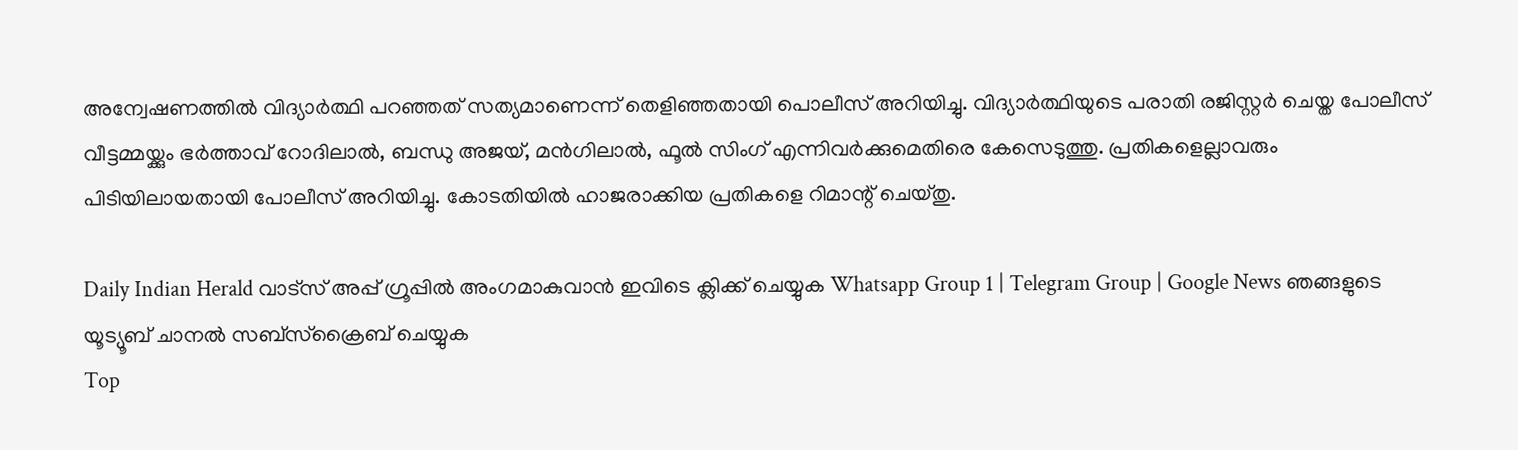അന്വേഷണത്തില്‍ വിദ്യാര്‍ത്ഥി പറഞ്ഞത് സത്യമാണെന്ന് തെളിഞ്ഞതായി പൊലീസ് അറിയിച്ചു. വിദ്യാര്‍ത്ഥിയുടെ പരാതി രജിസ്റ്റര്‍ ചെയ്ത പോലീസ് വീട്ടമ്മയ്ക്കും ഭര്‍ത്താവ് റോദിലാല്‍, ബന്ധു അജയ്, മന്‍ഗിലാല്‍, ഫൂല്‍ സിംഗ് എന്നിവര്‍ക്കുമെതിരെ കേസെടുത്തു. പ്രതികളെല്ലാവരും പിടിയിലായതായി പോലീസ് അറിയിച്ചു. കോടതിയില്‍ ഹാജരാക്കിയ പ്രതികളെ റിമാന്റ് ചെയ്തു.

Daily Indian Herald വാട്സ് അപ്പ് ഗ്രൂപ്പിൽ അംഗമാകുവാൻ ഇവിടെ ക്ലിക്ക് ചെയ്യുക Whatsapp Group 1 | Telegram Group | Google News ഞങ്ങളുടെ യൂട്യൂബ് ചാനൽ സബ്സ്ക്രൈബ് ചെയ്യുക
Top